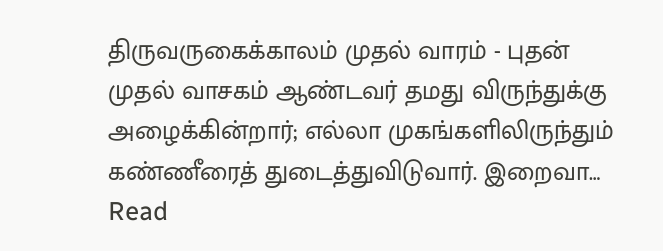திருவருகைக்காலம் முதல் வாரம் - புதன் முதல் வாசகம் ஆண்டவர் தமது விருந்துக்கு அழைக்கின்றார்; எல்லா முகங்களிலிருந்தும் கண்ணீரைத் துடைத்துவிடுவார். இறைவா…
Read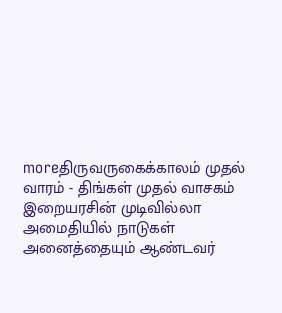moreதிருவருகைக்காலம் முதல் வாரம் - திங்கள் முதல் வாசகம் இறையரசின் முடிவில்லா அமைதியில் நாடுகள் அனைத்தையும் ஆண்டவர்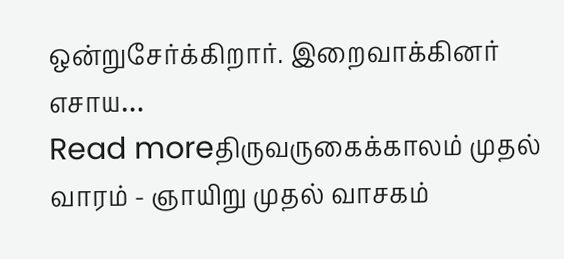ஒன்றுசேர்க்கிறார். இறைவாக்கினர் எசாய…
Read moreதிருவருகைக்காலம் முதல் வாரம் - ஞாயிறு முதல் வாசகம்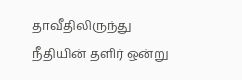தாவீதிலிருந்து நீதியின் தளிர் ஒன்று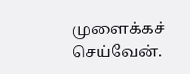முளைக்கச் செய்வேன்.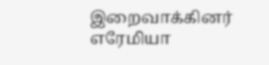இறைவாக்கினர் எரேமியா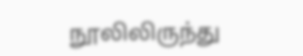நூலிலிருந்து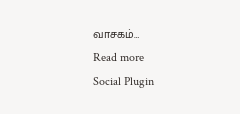வாசகம்…
Read more
Social Plugin